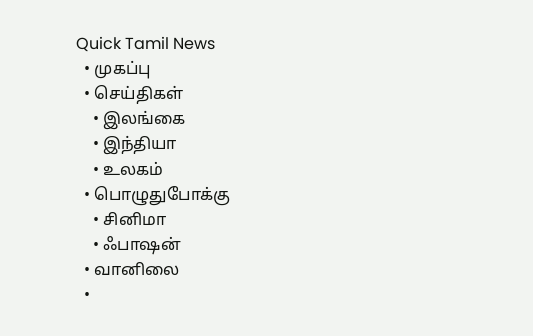Quick Tamil News
  • முகப்பு
  • செய்திகள்
    • இலங்கை
    • இந்தியா
    • உலகம்
  • பொழுதுபோக்கு
    • சினிமா
    • ஃபாஷன்
  • வானிலை
  •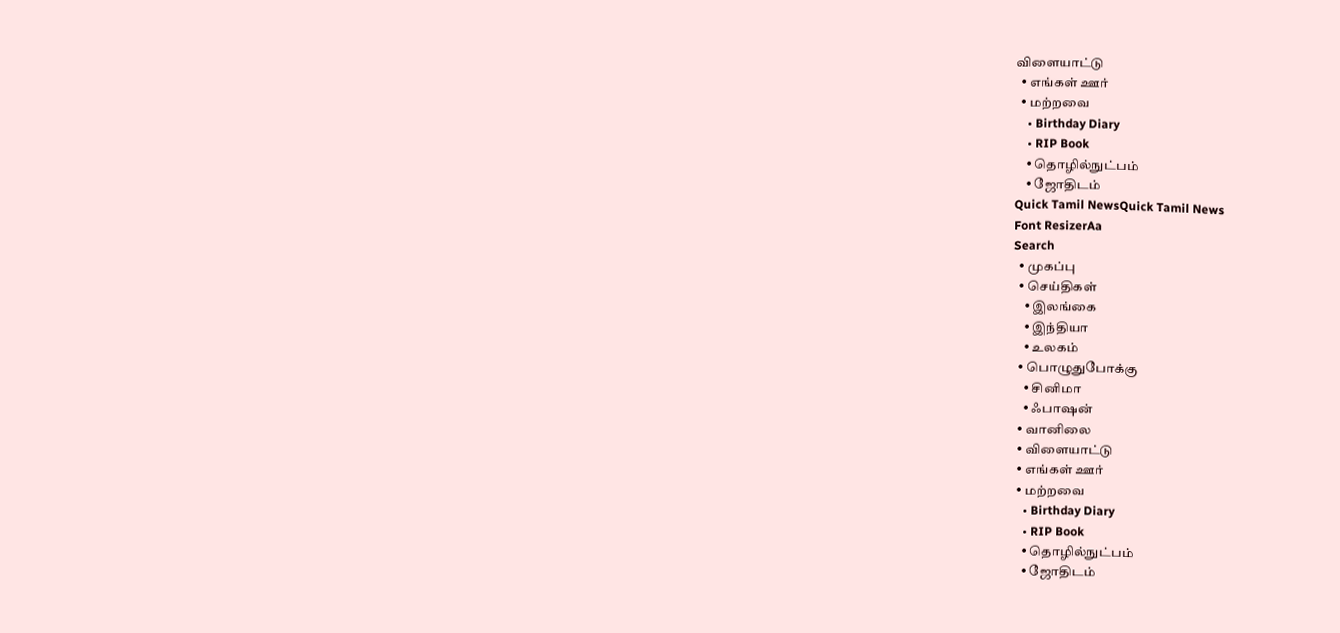விளையாட்டு
  • எங்கள் ஊர்
  • மற்றவை
    • Birthday Diary
    • RIP Book
    • தொழில்நுட்பம்
    • ஜோதிடம்
Quick Tamil NewsQuick Tamil News
Font ResizerAa
Search
  • முகப்பு
  • செய்திகள்
    • இலங்கை
    • இந்தியா
    • உலகம்
  • பொழுதுபோக்கு
    • சினிமா
    • ஃபாஷன்
  • வானிலை
  • விளையாட்டு
  • எங்கள் ஊர்
  • மற்றவை
    • Birthday Diary
    • RIP Book
    • தொழில்நுட்பம்
    • ஜோதிடம்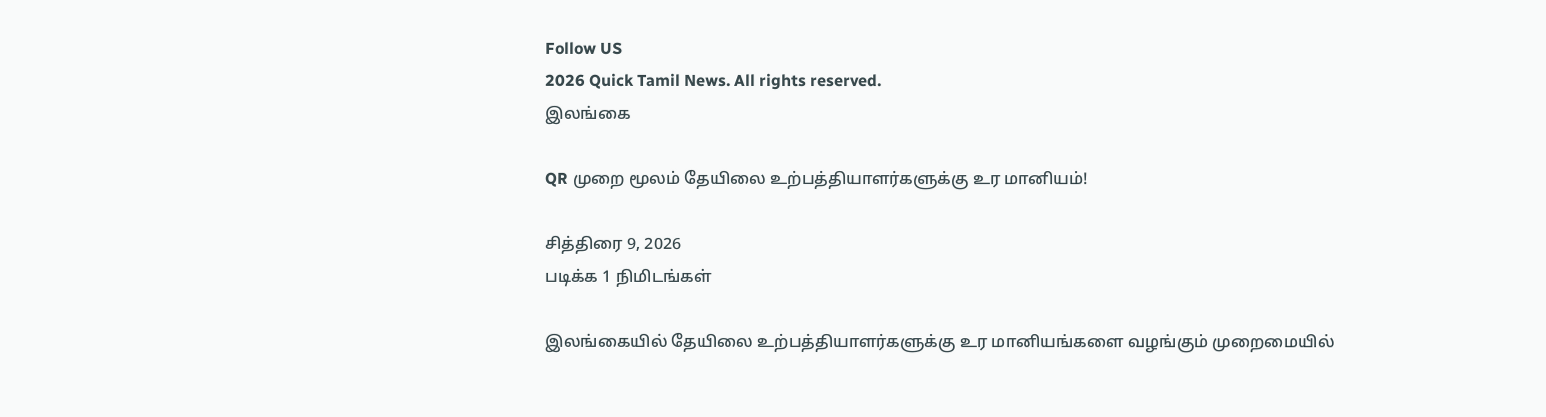Follow US
2026 Quick Tamil News. All rights reserved.
இலங்கை

QR முறை மூலம் தேயிலை உற்பத்தியாளர்களுக்கு உர மானியம்!

சித்திரை 9, 2026
படிக்க 1 நிமிடங்கள்

இலங்கையில் தேயிலை உற்பத்தியாளர்களுக்கு உர மானியங்களை வழங்கும் முறைமையில்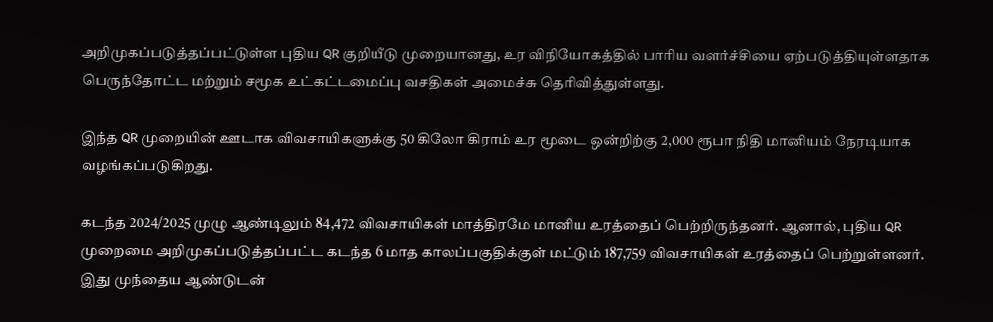அறிமுகப்படுத்தப்பட்டுள்ள புதிய QR குறியீடு முறையானது, உர விநியோகத்தில் பாரிய வளர்ச்சியை ஏற்படுத்தியுள்ளதாக பெருந்தோட்ட மற்றும் சமூக உட்கட்டமைப்பு வசதிகள் அமைச்சு தெரிவித்துள்ளது.

இந்த QR முறையின் ஊடாக விவசாயிகளுக்கு 50 கிலோ கிராம் உர மூடை ஒன்றிற்கு 2,000 ரூபா நிதி மானியம் நேரடியாக வழங்கப்படுகிறது.

கடந்த 2024/2025 முழு ஆண்டிலும் 84,472 விவசாயிகள் மாத்திரமே மானிய உரத்தைப் பெற்றிருந்தனர். ஆனால், புதிய QR முறைமை அறிமுகப்படுத்தப்பட்ட கடந்த 6 மாத காலப்பகுதிக்குள் மட்டும் 187,759 விவசாயிகள் உரத்தைப் பெற்றுள்ளனர். இது முந்தைய ஆண்டுடன்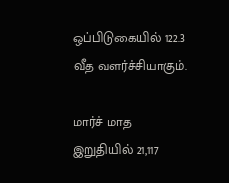ஒப்பிடுகையில் 122.3 வீத வளர்ச்சியாகும்.

மார்ச் மாத இறுதியில் 21,117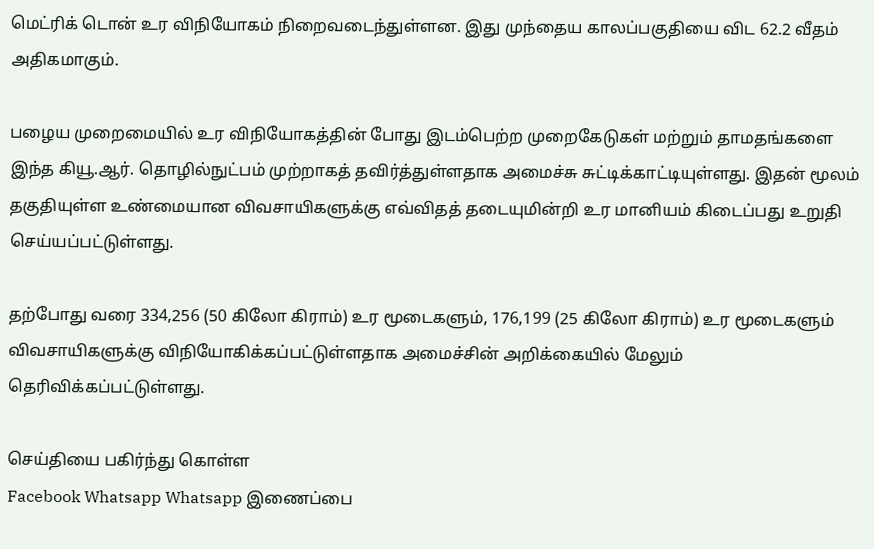மெட்ரிக் டொன் உர விநியோகம் நிறைவடைந்துள்ளன. இது முந்தைய காலப்பகுதியை விட 62.2 வீதம் அதிகமாகும்.

பழைய முறைமையில் உர விநியோகத்தின் போது இடம்பெற்ற முறைகேடுகள் மற்றும் தாமதங்களை இந்த கியூ.ஆர். தொழில்நுட்பம் முற்றாகத் தவிர்த்துள்ளதாக அமைச்சு சுட்டிக்காட்டியுள்ளது. இதன் மூலம் தகுதியுள்ள உண்மையான விவசாயிகளுக்கு எவ்விதத் தடையுமின்றி உர மானியம் கிடைப்பது உறுதி செய்யப்பட்டுள்ளது.

தற்போது வரை 334,256 (50 கிலோ கிராம்) உர மூடைகளும், 176,199 (25 கிலோ கிராம்) உர மூடைகளும் விவசாயிகளுக்கு விநியோகிக்கப்பட்டுள்ளதாக அமைச்சின் அறிக்கையில் மேலும் தெரிவிக்கப்பட்டுள்ளது.

செய்தியை பகிர்ந்து கொள்ள
Facebook Whatsapp Whatsapp இணைப்பை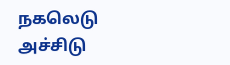நகலெடு அச்சிடு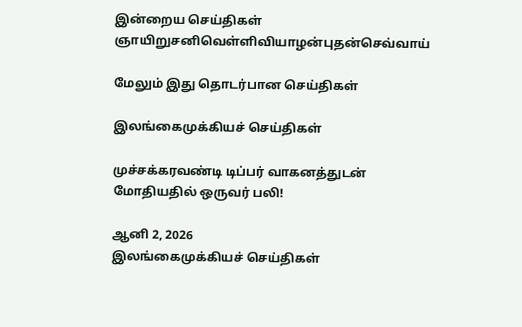இன்றைய செய்திகள்
ஞாயிறுசனிவெள்ளிவியாழன்புதன்செவ்வாய்

மேலும் இது தொடர்பான செய்திகள்

இலங்கைமுக்கியச் செய்திகள்

முச்சக்கரவண்டி டிப்பர் வாகனத்துடன் மோதியதில் ஒருவர் பலி!

ஆனி 2, 2026
இலங்கைமுக்கியச் செய்திகள்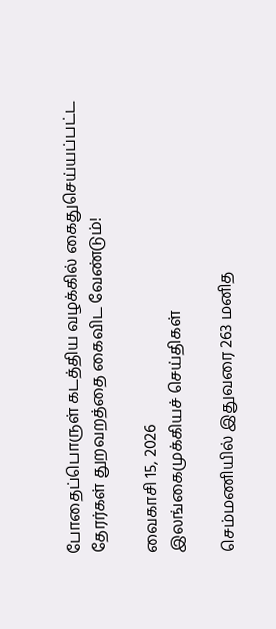போதைப்பொருள் கடத்திய வழக்கில் கைதுசெய்யப்பட்ட தேரர்கள் துறவறத்தை கைவிட வேண்டும்!

வைகாசி 15, 2026
இலங்கைமுக்கியச் செய்திகள்

செம்மணியில் இதுவரை 263 மனித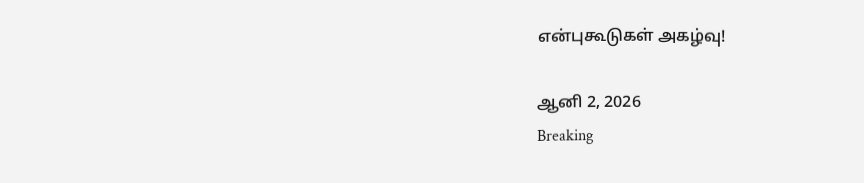என்புகூடுகள் அகழ்வு!

ஆனி 2, 2026
Breaking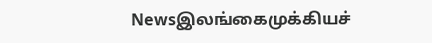Newsஇலங்கைமுக்கியச்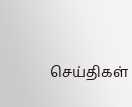செய்திகள்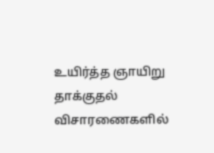உயிர்த்த ஞாயிறு தாக்குதல் விசாரணைகளில்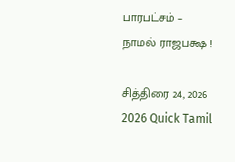பாரபட்சம் – நாமல் ராஜபக்ஷ !

சித்திரை 24, 2026
2026 Quick Tamil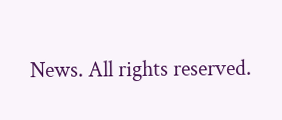News. All rights reserved.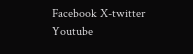Facebook X-twitter Youtube